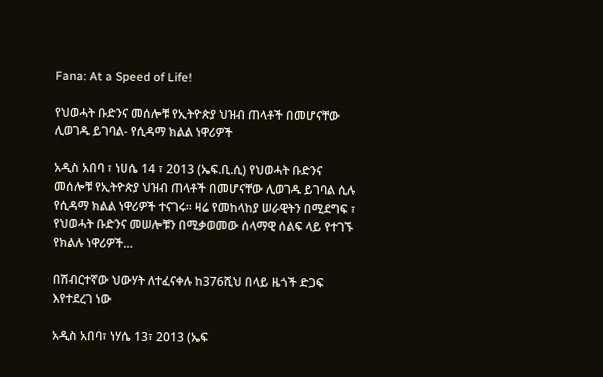Fana: At a Speed of Life!

የህወሓት ቡድንና መሰሎቹ የኢትዮጵያ ህዝብ ጠላቶች በመሆናቸው ሊወገዱ ይገባል- የሲዳማ ክልል ነዋሪዎች

አዲስ አበባ ፣ ነሀሴ 14 ፣ 2013 (ኤፍ.ቢ.ሲ) የህወሓት ቡድንና መሰሎቹ የኢትዮጵያ ህዝብ ጠላቶች በመሆናቸው ሊወገዱ ይገባል ሲሉ የሲዳማ ክልል ነዋሪዎች ተናገሩ። ዛሬ የመከላከያ ሠራዊትን በሚደግፍ ፣ የህወሓት ቡድንና መሠሎቹን በሚቃወመው ሰላማዊ ሰልፍ ላይ የተገኙ የክልሉ ነዋሪዎች…

በሽብርተኛው ህውሃት ለተፈናቀሉ ከ376ሺህ በላይ ዜጎች ድጋፍ እየተደረገ ነው

አዲስ አበባ፣ ነሃሴ 13፣ 2013 (ኤፍ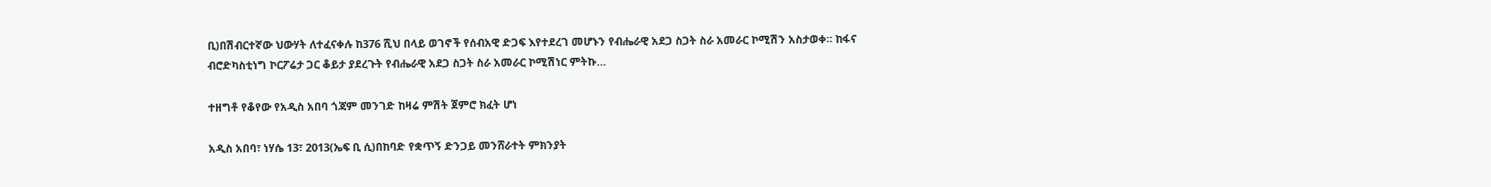ቢ)በሽብርተኛው ህውሃት ለተፈናቀሉ ከ376 ሺህ በላይ ወገኖች የሰብአዊ ድጋፍ እየተደረገ መሆኑን የብሔራዊ አደጋ ስጋት ስራ አመራር ኮሚሽን አስታወቀ። ከፋና ብሮድካስቲነግ ኮርፖሬታ ጋር ቆይታ ያደረጉት የብሔራዊ አደጋ ስጋት ስራ አመራር ኮሚሽነር ምትኩ…

ተዘግቶ የቆየው የአዲስ አበባ ጎጃም መንገድ ከዛሬ ምሽት ጀምሮ ክፈት ሆነ

አዲስ አበባ፣ ነሃሴ 13፣ 2013(ኤፍ ቢ ሲ)በከባድ የቋጥኝ ድንጋይ መንሸራተት ምክንያት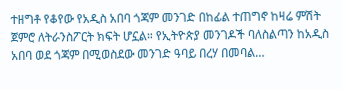ተዘግቶ የቆየው የአዲስ አበባ ጎጃም መንገድ በከፊል ተጠግኖ ከዛሬ ምሽት ጀምሮ ለትራንስፖርት ክፍት ሆኗል። የኢትዮጵያ መንገዶች ባለስልጣን ከአዲስ አበባ ወደ ጎጃም በሚወስደው መንገድ ዓባይ በረሃ በመባል…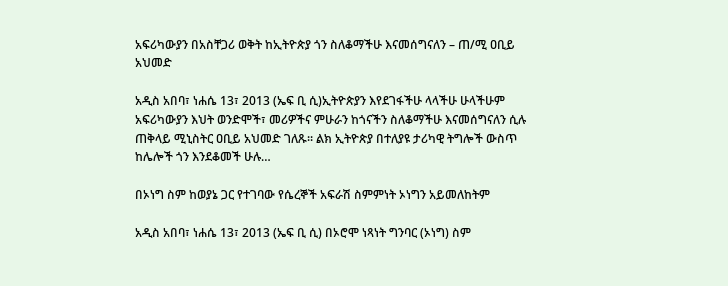አፍሪካውያን በአስቸጋሪ ወቅት ከኢትዮጵያ ጎን ስለቆማችሁ እናመሰግናለን – ጠ/ሚ ዐቢይ አህመድ

አዲስ አበባ፣ ነሐሴ 13፣ 2013 (ኤፍ ቢ ሲ)ኢትዮጵያን እየደገፋችሁ ላላችሁ ሁላችሁም አፍሪካውያን እህት ወንድሞች፣ መሪዎችና ምሁራን ከጎናችን ስለቆማችሁ እናመሰግናለን ሲሉ ጠቅላይ ሚኒስትር ዐቢይ አህመድ ገለጹ፡፡ ልክ ኢትዮጵያ በተለያዩ ታሪካዊ ትግሎች ውስጥ ከሌሎች ጎን እንደቆመች ሁሉ…

በኦነግ ስም ከወያኔ ጋር የተገባው የሴረኞች አፍራሽ ስምምነት ኦነግን አይመለከትም

አዲስ አበባ፣ ነሐሴ 13፣ 2013 (ኤፍ ቢ ሲ) በኦሮሞ ነጻነት ግንባር (ኦነግ) ስም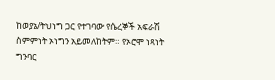ከወያኔ/ትህነግ ጋር የተገባው የሴረኞች አፍራሽ ስምምነት ኦነግን አይመለከትም። የኦሮሞ ነጻነት ግንባር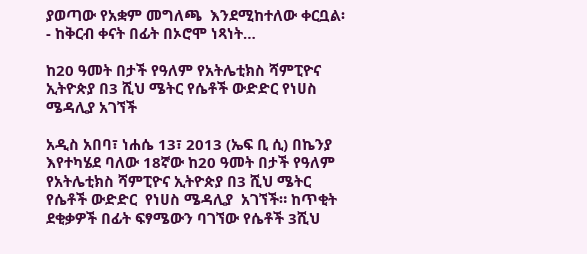ያወጣው የአቋም መግለጫ  እንደሚከተለው ቀርቧል፡- ከቅርብ ቀናት በፊት በኦሮሞ ነጻነት…

ከ20 ዓመት በታች የዓለም የአትሌቲክስ ሻምፒዮና ኢትዮጵያ በ3 ሺህ ሜትር የሴቶች ውድድር የነሀስ ሜዳሊያ አገኘች

አዲስ አበባ፣ ነሐሴ 13፣ 2013 (ኤፍ ቢ ሲ) በኬንያ  እየተካሄደ ባለው 18ኛው ከ20 ዓመት በታች የዓለም የአትሌቲክስ ሻምፒዮና ኢትዮጵያ በ3 ሺህ ሜትር የሴቶች ውድድር  የነሀስ ሜዳሊያ  አገኘች። ከጥቂት ደቂቃዎች በፊት ፍፃሜውን ባገኘው የሴቶች 3ሺህ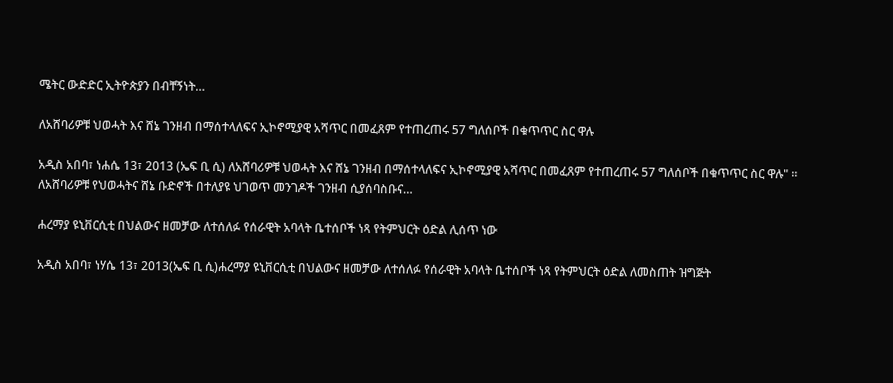ሜትር ውድድር ኢትዮጵያን በብቸኝነት…

ለአሸባሪዎቹ ህወሓት እና ሸኔ ገንዘብ በማሰተላለፍና ኢኮኖሚያዊ አሻጥር በመፈጸም የተጠረጠሩ 57 ግለሰቦች በቁጥጥር ስር ዋሉ

አዲስ አበባ፣ ነሐሴ 13፣ 2013 (ኤፍ ቢ ሲ) ለአሸባሪዎቹ ህወሓት እና ሸኔ ገንዘብ በማሰተላለፍና ኢኮኖሚያዊ አሻጥር በመፈጸም የተጠረጠሩ 57 ግለሰቦች በቁጥጥር ስር ዋሉ" ። ለአሸባሪዎቹ የህወሓትና ሸኔ ቡድኖች በተለያዩ ህገወጥ መንገዶች ገንዘብ ሲያሰባስቡና…

ሐረማያ ዩኒቨርሲቲ በህልውና ዘመቻው ለተሰለፉ የሰራዊት አባላት ቤተሰቦች ነጻ የትምህርት ዕድል ሊሰጥ ነው

አዲስ አበባ፣ ነሃሴ 13፣ 2013(ኤፍ ቢ ሲ)ሐረማያ ዩኒቨርሲቲ በህልውና ዘመቻው ለተሰለፉ የሰራዊት አባላት ቤተሰቦች ነጻ የትምህርት ዕድል ለመስጠት ዝግጅት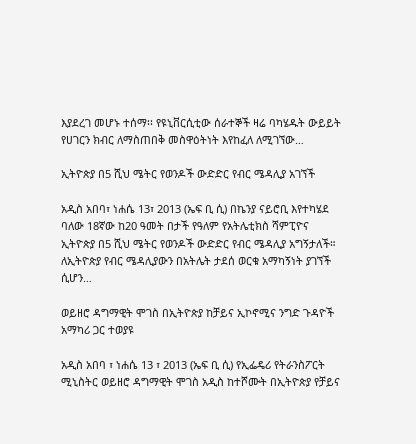እያደረገ መሆኑ ተሰማ፡፡ የዩኒቨርሲቲው ሰራተኞች ዛሬ ባካሄዱት ውይይት የሀገርን ክብር ለማስጠበቅ መስዋዕትነት እየከፈለ ለሚገኘው…

ኢትዮጵያ በ5 ሺህ ሜትር የወንዶች ውድድር የብር ሜዳሊያ አገኘች

አዲስ አበባ፣ ነሐሴ 13፣ 2013 (ኤፍ ቢ ሲ) በኬንያ ናይሮቢ እየተካሄደ ባለው 18ኛው ከ20 ዓመት በታች የዓለም የአትሌቲክስ ሻምፒዮና ኢትዮጵያ በ5 ሺህ ሜትር የወንዶች ውድድር የብር ሜዳሊያ አግኝታለች። ለኢትዮጵያ የብር ሜዳሊያውን በአትሌት ታደሰ ወርቁ አማካኝነት ያገኘች ሲሆን…

ወይዘሮ ዳግማዊት ሞገስ በኢትዮጵያ ከቻይና ኢኮኖሚና ንግድ ጉዳዮች አማካሪ ጋር ተወያዩ

አዲስ አበባ ፣ ነሐሴ 13 ፣ 2013 (ኤፍ ቢ ሲ) የኢፌዴሪ የትራንስፖርት ሚኒስትር ወይዘሮ ዳግማዊት ሞገስ አዲስ ከተሾሙት በኢትዮጵያ የቻይና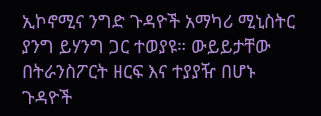ኢኮኖሚና ንግድ ጉዳዮች አማካሪ ሚኒስትር ያንግ ይሃንግ ጋር ተወያዩ። ውይይታቸው በትራንስፖርት ዘርፍ እና ተያያዥ በሆኑ ጉዳዮች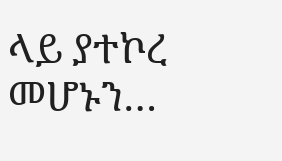ላይ ያተኮረ መሆኑን…